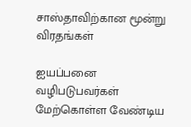சாஸ்தாவிற்கான மூன்று விரதங்கள்

ஐயப்பனை வழிபடுபவர்கள் மேற்கொள்ள வேண்டிய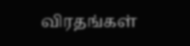விரதங்கள்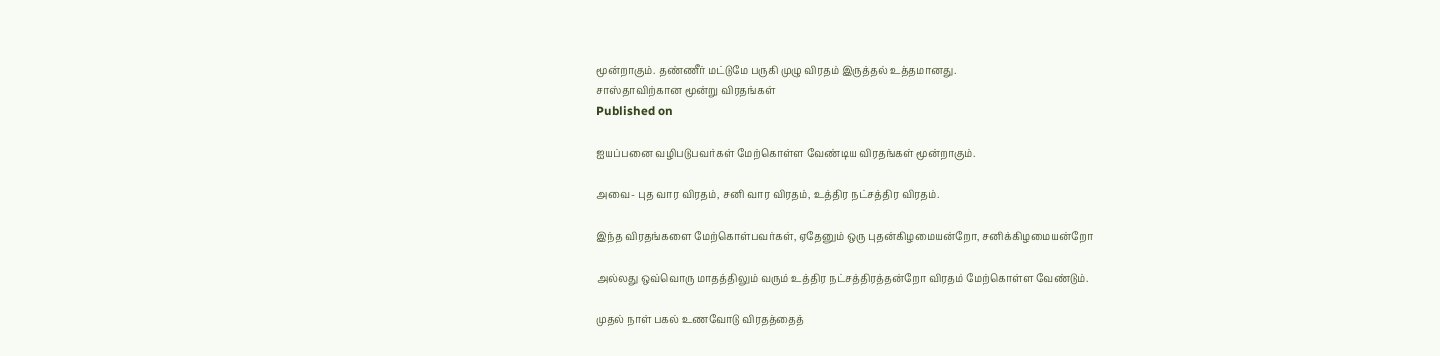மூன்றாகும். தண்ணீர் மட்டுமே பருகி முழு விரதம் இருத்தல் உத்தமானது.
சாஸ்தாவிற்கான மூன்று விரதங்கள்
Published on

ஐயப்பனை வழிபடுபவர்கள் மேற்கொள்ள வேண்டிய விரதங்கள் மூன்றாகும்.

அவை- புத வார விரதம், சனி வார விரதம், உத்திர நட்சத்திர விரதம்.

இந்த விரதங்களை மேற்கொள்பவர்கள், ஏதேனும் ஒரு புதன்கிழமையன்றோ, சனிக்கிழமையன்றோ

அல்லது ஒவ்வொரு மாதத்திலும் வரும் உத்திர நட்சத்திரத்தன்றோ விரதம் மேற்கொள்ள வேண்டும்.

முதல் நாள் பகல் உணவோடு விரதத்தைத்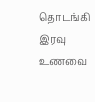தொடங்கி இரவு உணவை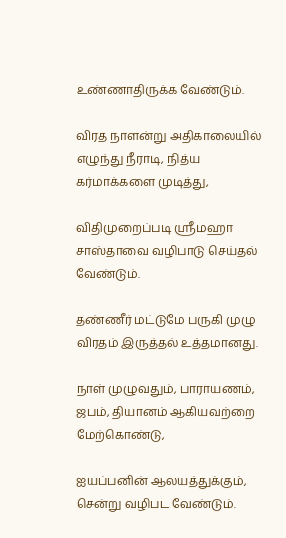உண்ணாதிருக்க வேண்டும்.

விரத நாளன்று அதிகாலையில் எழுந்து நீராடி, நித்ய கர்மாக்களை முடித்து,

விதிமுறைப்படி ஸ்ரீமஹா சாஸ்தாவை வழிபாடு செய்தல் வேண்டும்.

தண்ணீர் மட்டுமே பருகி முழு விரதம் இருத்தல் உத்தமானது.

நாள் முழுவதும், பாராயணம், ஜபம், தியானம் ஆகியவற்றை மேற்கொண்டு,

ஐயப்பனின் ஆலயத்துக்கும், சென்று வழிபட வேண்டும்.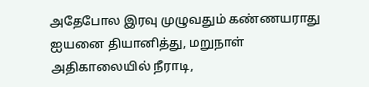அதேபோல இரவு முழுவதும் கண்ணயராது ஐயனை தியானித்து, மறுநாள் அதிகாலையில் நீராடி,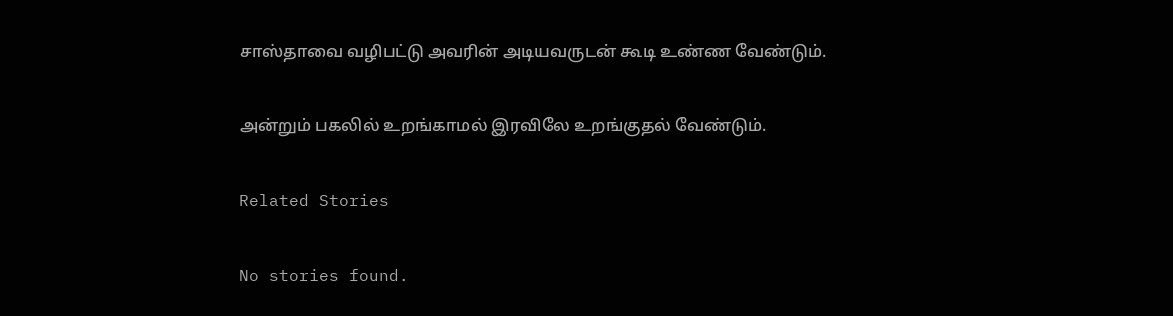சாஸ்தாவை வழிபட்டு அவரின் அடியவருடன் கூடி உண்ண வேண்டும்.

அன்றும் பகலில் உறங்காமல் இரவிலே உறங்குதல் வேண்டும்.

Related Stories

No stories found.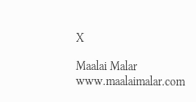X

Maalai Malar
www.maalaimalar.com